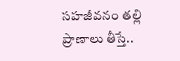సహజీవనం తల్లి ప్రాణాలు తీస్తే..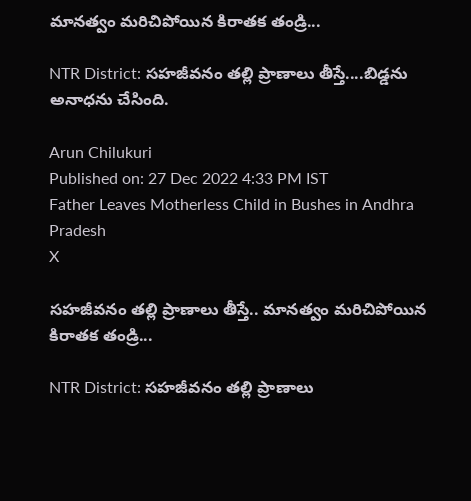మానత్వం మరిచిపోయిన కిరాతక తండ్రి...

NTR District: సహజీవనం తల్లి ప్రాణాలు తీస్తే....బిడ్డను అనాధను చేసింది.

Arun Chilukuri
Published on: 27 Dec 2022 4:33 PM IST
Father Leaves Motherless Child in Bushes in Andhra Pradesh
X

సహజీవనం తల్లి ప్రాణాలు తీస్తే.. మానత్వం మరిచిపోయిన కిరాతక తండ్రి...

NTR District: సహజీవనం తల్లి ప్రాణాలు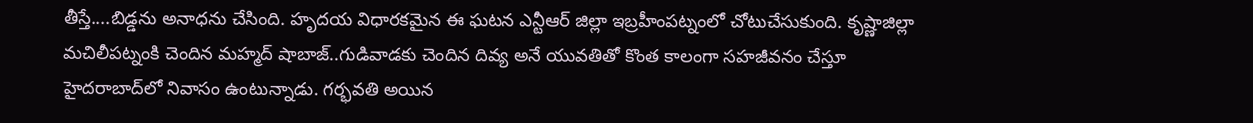తీస్తే....బిడ్డను అనాధను చేసింది. హృదయ విధారకమైన ఈ ఘటన ఎన్టీఆర్ జిల్లా ఇబ్రహీంపట్నంలో చోటుచేసుకుంది. కృష్ణాజిల్లా మచిలీపట్నంకి చెందిన మహ్మద్ షాబాజ్..గుడివాడకు చెందిన దివ్య అనే యువతితో కొంత కాలంగా సహజీవనం చేస్తూ హైదరాబాద్‌లో నివాసం ఉంటున్నాడు. గర్భవతి అయిన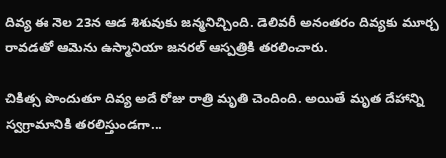దివ్య ఈ నెల 23న ఆడ శిశువుకు జన్మనిచ్చింది. డెలివరీ అనంతరం దివ్యకు మూర్చ రావడతో ఆమెను ఉస్మానియా జనరల్ ఆస్పత్రికి తరలించారు.

చికిత్స పొందుతూ దివ్య అదే రోజు రాత్రి మృతి చెందింది. అయితే మృత దేహాన్ని స్వగ్రామానికి తరలిస్తుండగా...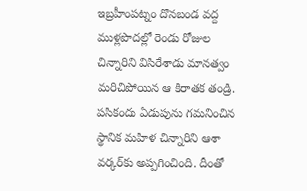ఇబ్రహీంపట్నం దొనబండ వద్ద ముళ్లపొదల్లో రెండు రోజుల చిన్నారిని విసిరేశాడు మానత్వం మరిచిపోయిన ఆ కిరాతక తండ్రి. పసికందు ఏడుపును గమనించిన స్థానిక మహిళ చిన్నారిని ఆశా వర్కర్‌కు అప్పగించింది. దీంతో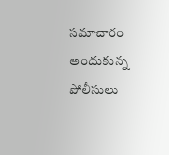సమాచారం అందుకున్న పోలీసులు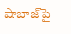షాబాజ్‌పై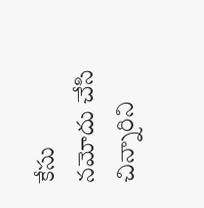కేసు నమోదు చేసి చిన్నారిని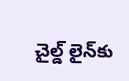చైల్డ్‌ లైన్‌కు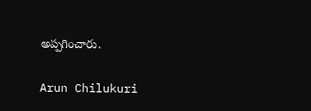అప్పగించారు.

Arun Chilukuri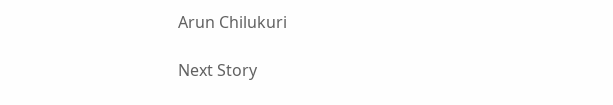Arun Chilukuri

Next Story